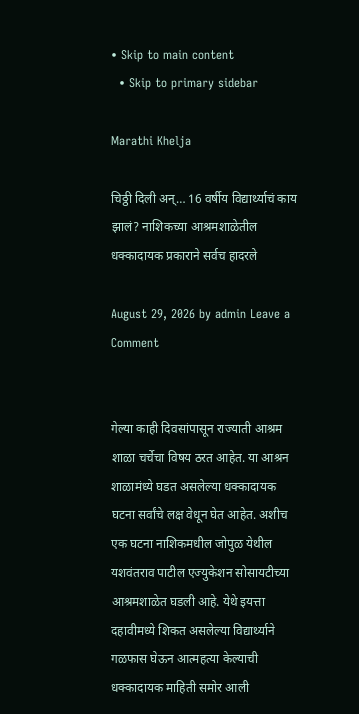• Skip to main content
  • Skip to primary sidebar

Marathi Khelja

चिठ्ठी दिली अन्… 16 वर्षीय विद्यार्थ्याचं काय झालं? नाशिकच्या आश्रमशाळेतील धक्कादायक प्रकाराने सर्वच हादरले

August 29, 2026 by admin Leave a Comment


गेल्या काही दिवसांपासून राज्याती आश्रम शाळा चर्चेचा विषय ठरत आहेत. या आश्रन शाळामंध्ये घडत असलेल्या धक्कादायक घटना सर्वांचे लक्ष वेधून घेत आहेत. अशीच एक घटना नाशिकमधील जोपुळ येथील यशवंतराव पाटील एज्युकेशन सोसायटीच्या आश्रमशाळेत घडली आहे. येथे इयत्ता दहावीमध्ये शिकत असलेल्या विद्यार्थ्याने गळफास घेऊन आत्महत्या केल्याची धक्कादायक माहिती समोर आली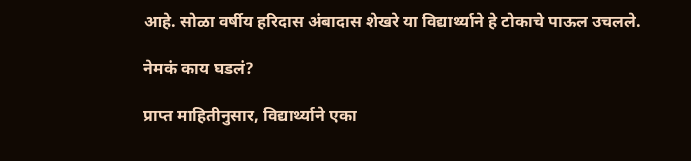आहे. सोळा वर्षीय हरिदास अंबादास शेखरे या विद्यार्थ्याने हे टोकाचे पाऊल उचलले.

नेमकं काय घडलं?

प्राप्त माहितीनुसार, विद्यार्थ्याने एका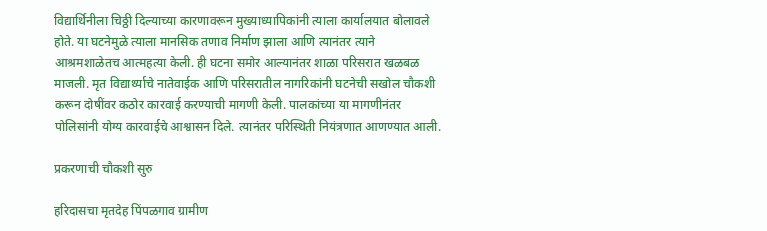विद्यार्थिनीला चिठ्ठी दिल्याच्या कारणावरून मुख्याध्यापिकांनी त्याला कार्यालयात बोलावले होते. या घटनेमुळे त्याला मानसिक तणाव निर्माण झाला आणि त्यानंतर त्याने आश्रमशाळेतच आत्महत्या केली. ही घटना समोर आल्यानंतर शाळा परिसरात खळबळ माजली. मृत विद्यार्थ्याचे नातेवाईक आणि परिसरातील नागरिकांनी घटनेची सखोल चौकशी करून दोषींवर कठोर कारवाई करण्याची मागणी केली. पालकांच्या या मागणीनंतर पोलिसांनी योग्य कारवाईचे आश्वासन दिले. त्यानंतर परिस्थिती नियंत्रणात आणण्यात आली.

प्रकरणाची चौकशी सुरु

हरिदासचा मृतदेह पिंपळगाव ग्रामीण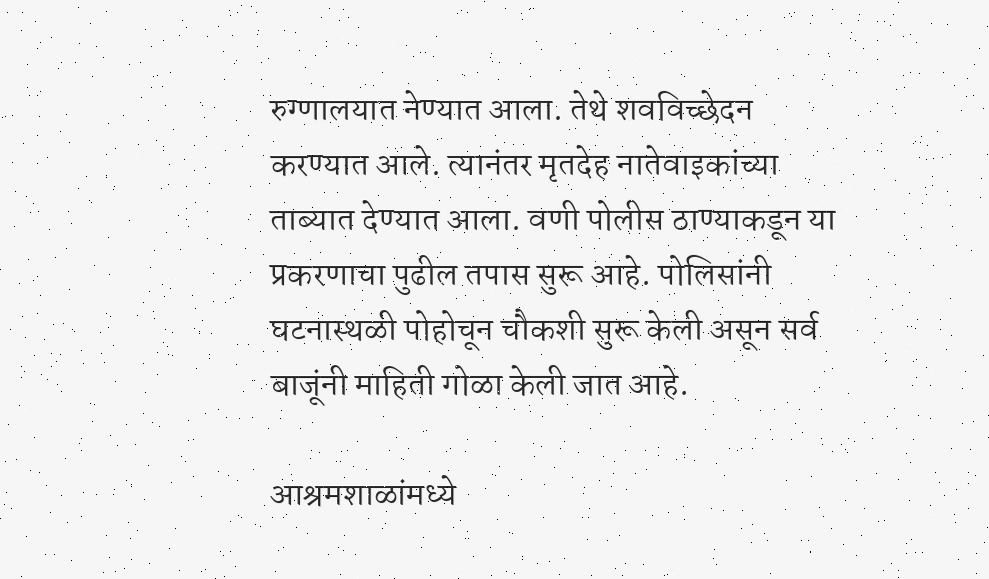रुग्णालयात नेण्यात आला. तेथे शवविच्छेदन करण्यात आले. त्यानंतर मृतदेह नातेवाइकांच्या ताब्यात देण्यात आला. वणी पोलीस ठाण्याकडून या प्रकरणाचा पुढील तपास सुरू आहे. पोलिसांनी घटनास्थळी पोहोचून चौकशी सुरू केली असून सर्व बाजूंनी माहिती गोळा केली जात आहे.

आश्रमशाळांमध्ये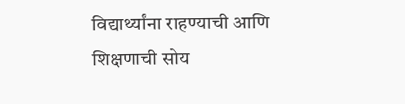विद्यार्थ्यांना राहण्याची आणि शिक्षणाची सोय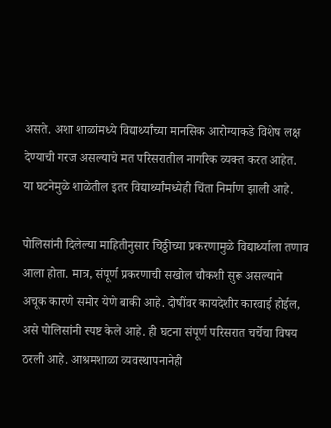असते. अशा शाळांमध्ये विद्यार्थ्यांच्या मानसिक आरोग्याकडे विशेष लक्ष देण्याची गरज असल्याचे मत परिसरातील नागरिक व्यक्त करत आहेत. या घटनेमुळे शाळेतील इतर विद्यार्थ्यांमध्येही चिंता निर्माण झाली आहे.

पोलिसांनी दिलेल्या माहितीनुसार चिठ्ठीच्या प्रकरणामुळे विद्यार्थ्याला तणाव आला होता. मात्र, संपूर्ण प्रकरणाची सखोल चौकशी सुरू असल्याने अचूक कारणे समोर येणे बाकी आहे. दोषींवर कायदेशीर कारवाई होईल, असे पोलिसांनी स्पष्ट केले आहे. ही घटना संपूर्ण परिसरात चर्चेचा विषय ठरली आहे. आश्रमशाळा व्यवस्थापनानेही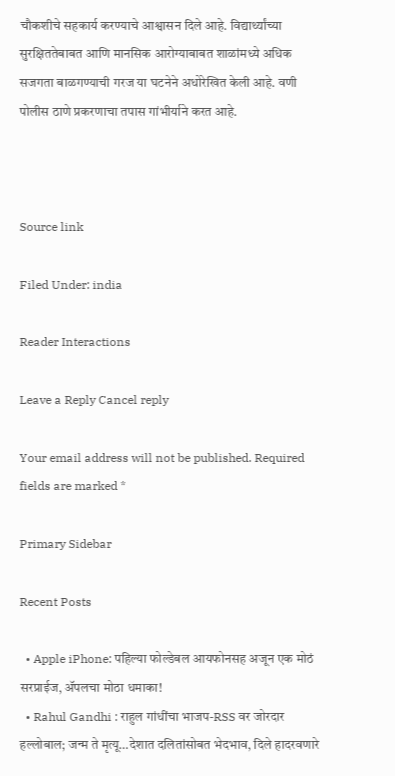चौकशीचे सहकार्य करण्याचे आश्वासन दिले आहे. विद्यार्थ्यांच्या सुरक्षिततेबाबत आणि मानसिक आरोग्याबाबत शाळांमध्ये अधिक सजगता बाळगण्याची गरज या घटनेने अधोरेखित केली आहे. वणी पोलीस ठाणे प्रकरणाचा तपास गांभीर्याने करत आहे.



Source link

Filed Under: india

Reader Interactions

Leave a Reply Cancel reply

Your email address will not be published. Required fields are marked *

Primary Sidebar

Recent Posts

  • Apple iPhone: पहिल्या फोल्डेबल आयफोनसह अजून एक मोठं सरप्राईज, ॲपलचा मोठा धमाका!
  • Rahul Gandhi : राहुल गांधींचा भाजप-RSS वर जोरदार हल्लोबाल; जन्म ते मृत्यू…देशात दलितांसोबत भेदभाव, दिले हादरवणारे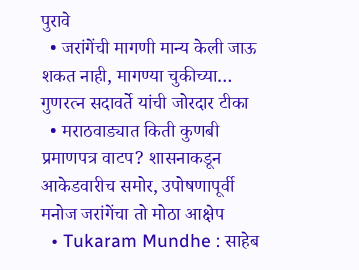पुरावे
  • जरांगेंची मागणी मान्य केली जाऊ शकत नाही, मागण्या चुकीच्या… गुणरत्न सदावर्ते यांची जोरदार टीका
  • मराठवाड्यात किती कुणबी प्रमाणपत्र वाटप? शासनाकडून आकेडवारीच समोर, उपोषणापूर्वी मनोज जरांगेंचा तो मोठा आक्षेप
  • Tukaram Mundhe : साहेब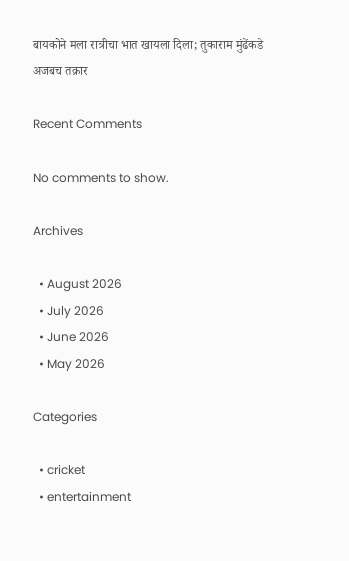बायकोने मला रात्रीचा भात खायला दिला; तुकाराम मुंढेंकडे अजबच तक्रार

Recent Comments

No comments to show.

Archives

  • August 2026
  • July 2026
  • June 2026
  • May 2026

Categories

  • cricket
  • entertainment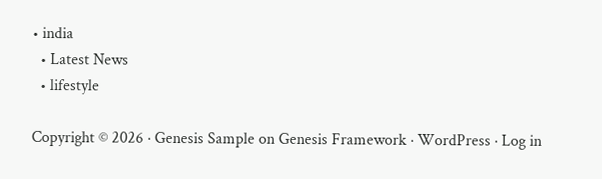• india
  • Latest News
  • lifestyle

Copyright © 2026 · Genesis Sample on Genesis Framework · WordPress · Log in